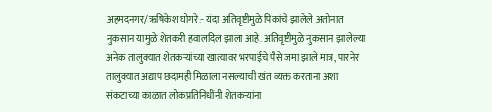अहमदनगर/ऋषिकेश घोगरे:- यंदा अतिवृष्टीमुळे पिकांचे झालेले अतोनात नुकसान यामुळे शेतकरी हवालदिल झाला आहे. अतिवृष्टीमुळे नुकसान झालेल्या अनेक तालुक्यात शेतकऱ्यांच्या खात्यावर भरपाईचे पैसे जमा झाले मात्र, पारनेर तालुक्यात अद्याप छदामही मिळाला नसल्याची खंत व्यक्त करताना अशा संकटाच्या काळात लोकप्रतिनिधींनी शेतकऱ्यांना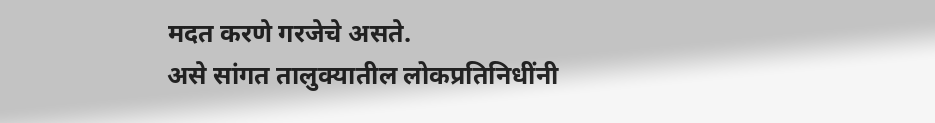मदत करणे गरजेचे असते.
असे सांगत तालुक्यातील लोकप्रतिनिधींनी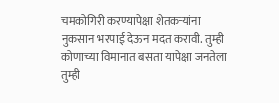चमकोगिरी करण्यापेक्षा शेतकऱ्यांना नुकसान भरपाई देऊन मदत करावी. तुम्ही कोणाच्या विमानात बसता यापेक्षा जनतेला तुम्ही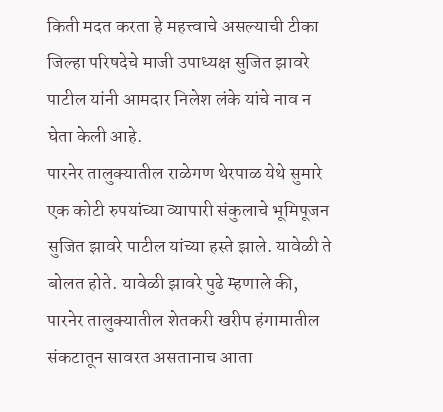किती मदत करता हे महत्त्वाचे असल्याची टीका जिल्हा परिषदेचे माजी उपाध्यक्ष सुजित झावरे पाटील यांनी आमदार निलेश लंके यांचे नाव न घेता केली आहे.
पारनेर तालुक्यातील राळेगण थेरपाळ येथे सुमारे एक कोटी रुपयांच्या व्यापारी संकुलाचे भूमिपूजन सुजित झावरे पाटील यांच्या हस्ते झाले. यावेळी ते बोलत होते. यावेळी झावरे पुढे म्हणाले की, पारनेर तालुक्यातील शेतकरी खरीप हंगामातील संकटातून सावरत असतानाच आता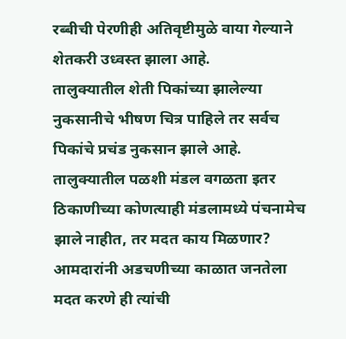रब्बीची पेरणीही अतिवृष्टीमुळे वाया गेल्याने शेतकरी उध्वस्त झाला आहे.
तालुक्यातील शेती पिकांच्या झालेल्या नुकसानीचे भीषण चित्र पाहिले तर सर्वच पिकांचे प्रचंड नुकसान झाले आहे. तालुक्यातील पळशी मंडल वगळता इतर ठिकाणीच्या कोणत्याही मंडलामध्ये पंचनामेच झाले नाहीत, तर मदत काय मिळणार? आमदारांनी अडचणीच्या काळात जनतेला मदत करणे ही त्यांची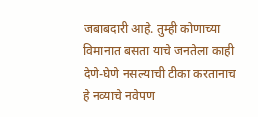जबाबदारी आहे. तुम्ही कोणाच्या विमानात बसता याचे जनतेला काही देणे-घेणे नसल्याची टीका करतानाच हे नव्याचे नवेपण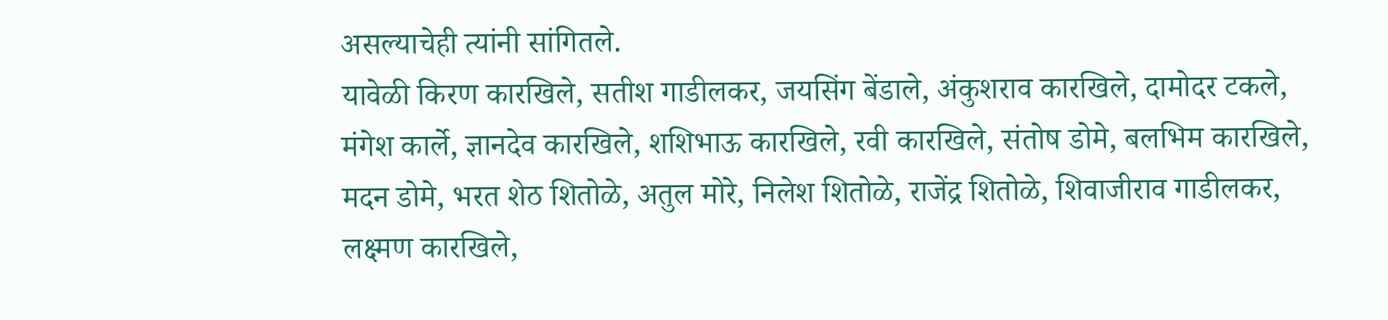असल्याचेही त्यांनी सांगितले.
यावेळी किरण कारखिले, सतीश गाडीलकर, जयसिंग बेंडाले, अंकुशराव कारखिले, दामोदर टकले, मंगेश कार्ले, ज्ञानदेव कारखिले, शशिभाऊ कारखिले, रवी कारखिले, संतोष डोमे, बलभिम कारखिले, मदन डोमे, भरत शेठ शितोळे, अतुल मोरे, निलेश शितोळे, राजेंद्र शितोळे, शिवाजीराव गाडीलकर, लक्ष्मण कारखिले,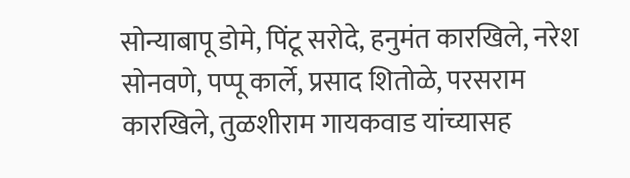सोन्याबापू डोमे, पिंटू सरोदे, हनुमंत कारखिले, नरेश सोनवणे, पप्पू कार्ले, प्रसाद शितोळे, परसराम कारखिले, तुळशीराम गायकवाड यांच्यासह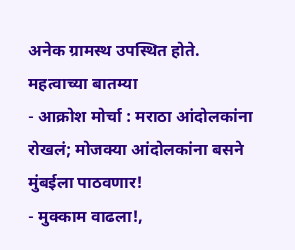अनेक ग्रामस्थ उपस्थित होते.
महत्वाच्या बातम्या
- आक्रोश मोर्चा : मराठा आंदोलकांना रोखलं; मोजक्या आंदोलकांना बसने मुंबईला पाठवणार!
- मुक्काम वाढला!,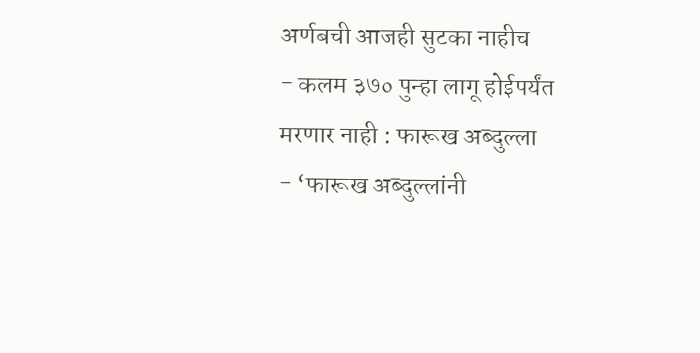अर्णबची आजही सुटका नाहीच
- कलम ३७० पुन्हा लागू होईपर्यंत मरणार नाही : फारूख अब्दुल्ला
- ‘फारूख अब्दुल्लांनी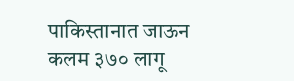पाकिस्तानात जाऊन कलम ३७० लागू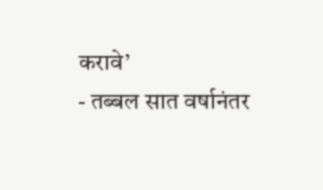करावे’
- तब्बल सात वर्षानंतर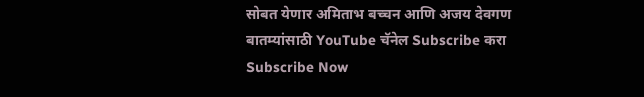सोबत येणार अमिताभ बच्चन आणि अजय देवगण
बातम्यांसाठी YouTube चॅनेल Subscribe करा
Subscribe Now